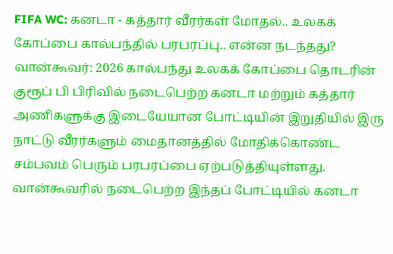FIFA WC: கனடா - கத்தார் வீரர்கள் மோதல்.. உலகக் கோப்பை கால்பந்தில் பரபரப்பு.. என்ன நடந்தது?
வான்கூவர்: 2026 கால்பந்து உலகக் கோப்பை தொடரின் குரூப் பி பிரிவில் நடைபெற்ற கனடா மற்றும் கத்தார் அணிகளுக்கு இடையேயான போட்டியின் இறுதியில் இரு நாட்டு வீரர்களும் மைதானத்தில் மோதிக்கொண்ட சம்பவம் பெரும் பரபரப்பை ஏற்படுத்தியுள்ளது.
வான்கூவரில் நடைபெற்ற இந்தப் போட்டியில் கனடா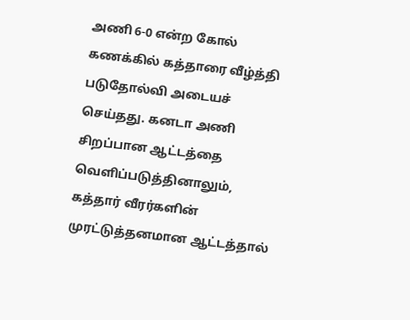அணி 6-0 என்ற கோல் கணக்கில் கத்தாரை வீழ்த்தி படுதோல்வி அடையச் செய்தது. கனடா அணி சிறப்பான ஆட்டத்தை வெளிப்படுத்தினாலும், கத்தார் வீரர்களின் முரட்டுத்தனமான ஆட்டத்தால்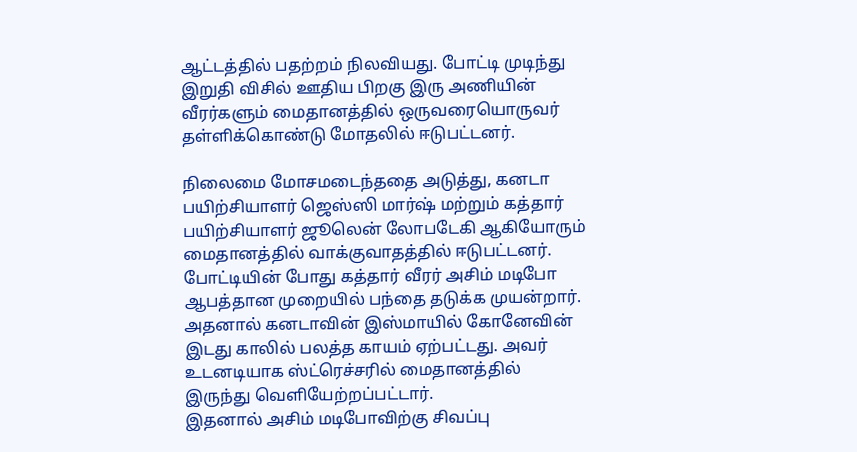ஆட்டத்தில் பதற்றம் நிலவியது. போட்டி முடிந்து இறுதி விசில் ஊதிய பிறகு இரு அணியின் வீரர்களும் மைதானத்தில் ஒருவரையொருவர் தள்ளிக்கொண்டு மோதலில் ஈடுபட்டனர்.

நிலைமை மோசமடைந்ததை அடுத்து, கனடா பயிற்சியாளர் ஜெஸ்ஸி மார்ஷ் மற்றும் கத்தார் பயிற்சியாளர் ஜூலென் லோபடேகி ஆகியோரும் மைதானத்தில் வாக்குவாதத்தில் ஈடுபட்டனர். போட்டியின் போது கத்தார் வீரர் அசிம் மடிபோ ஆபத்தான முறையில் பந்தை தடுக்க முயன்றார். அதனால் கனடாவின் இஸ்மாயில் கோனேவின் இடது காலில் பலத்த காயம் ஏற்பட்டது. அவர் உடனடியாக ஸ்ட்ரெச்சரில் மைதானத்தில் இருந்து வெளியேற்றப்பட்டார்.
இதனால் அசிம் மடிபோவிற்கு சிவப்பு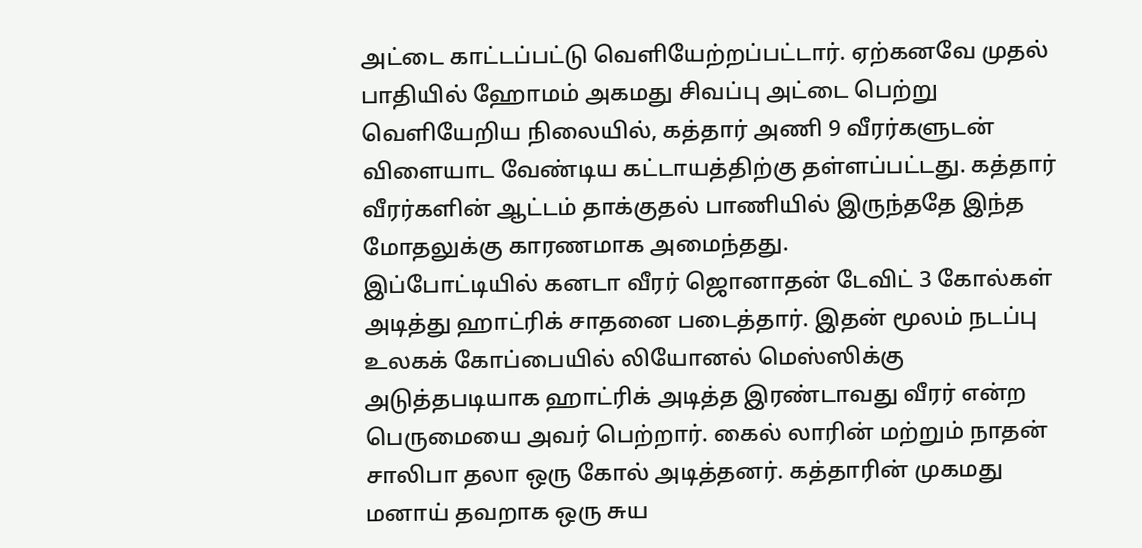அட்டை காட்டப்பட்டு வெளியேற்றப்பட்டார். ஏற்கனவே முதல் பாதியில் ஹோமம் அகமது சிவப்பு அட்டை பெற்று வெளியேறிய நிலையில், கத்தார் அணி 9 வீரர்களுடன் விளையாட வேண்டிய கட்டாயத்திற்கு தள்ளப்பட்டது. கத்தார் வீரர்களின் ஆட்டம் தாக்குதல் பாணியில் இருந்ததே இந்த மோதலுக்கு காரணமாக அமைந்தது.
இப்போட்டியில் கனடா வீரர் ஜொனாதன் டேவிட் 3 கோல்கள் அடித்து ஹாட்ரிக் சாதனை படைத்தார். இதன் மூலம் நடப்பு உலகக் கோப்பையில் லியோனல் மெஸ்ஸிக்கு அடுத்தபடியாக ஹாட்ரிக் அடித்த இரண்டாவது வீரர் என்ற பெருமையை அவர் பெற்றார். கைல் லாரின் மற்றும் நாதன் சாலிபா தலா ஒரு கோல் அடித்தனர். கத்தாரின் முகமது மனாய் தவறாக ஒரு சுய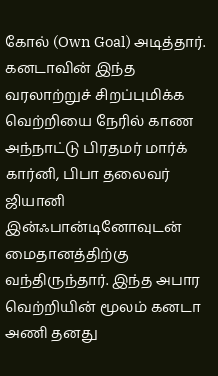கோல் (Own Goal) அடித்தார்.
கனடாவின் இந்த வரலாற்றுச் சிறப்புமிக்க வெற்றியை நேரில் காண அந்நாட்டு பிரதமர் மார்க் கார்னி, பிபா தலைவர் ஜியானி இன்ஃபான்டினோவுடன் மைதானத்திற்கு வந்திருந்தார். இந்த அபார வெற்றியின் மூலம் கனடா அணி தனது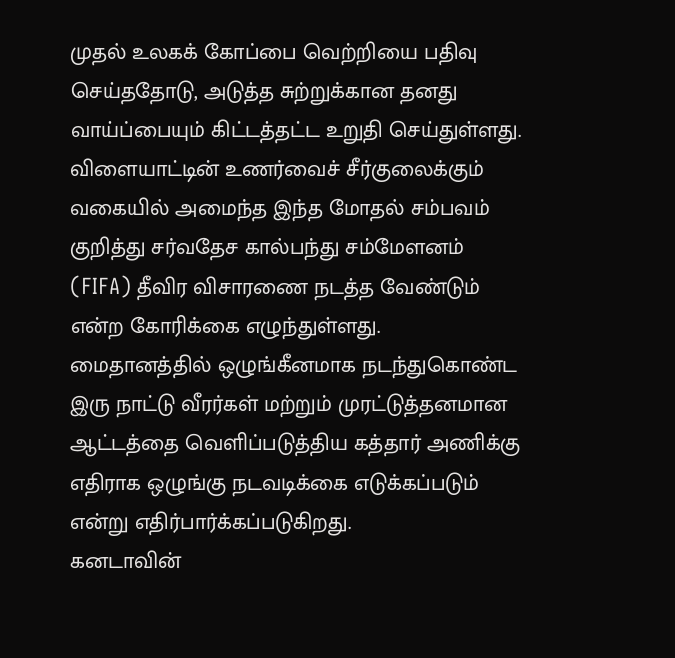முதல் உலகக் கோப்பை வெற்றியை பதிவு செய்ததோடு, அடுத்த சுற்றுக்கான தனது வாய்ப்பையும் கிட்டத்தட்ட உறுதி செய்துள்ளது.
விளையாட்டின் உணர்வைச் சீர்குலைக்கும் வகையில் அமைந்த இந்த மோதல் சம்பவம் குறித்து சர்வதேச கால்பந்து சம்மேளனம் (FIFA) தீவிர விசாரணை நடத்த வேண்டும் என்ற கோரிக்கை எழுந்துள்ளது. மைதானத்தில் ஒழுங்கீனமாக நடந்துகொண்ட இரு நாட்டு வீரர்கள் மற்றும் முரட்டுத்தனமான ஆட்டத்தை வெளிப்படுத்திய கத்தார் அணிக்கு எதிராக ஒழுங்கு நடவடிக்கை எடுக்கப்படும் என்று எதிர்பார்க்கப்படுகிறது.
கனடாவின்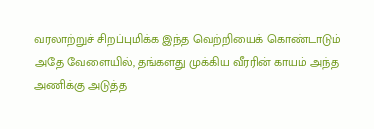வரலாற்றுச் சிறப்புமிக்க இந்த வெற்றியைக் கொண்டாடும் அதே வேளையில், தங்களது முக்கிய வீரரின் காயம் அந்த அணிக்கு அடுத்த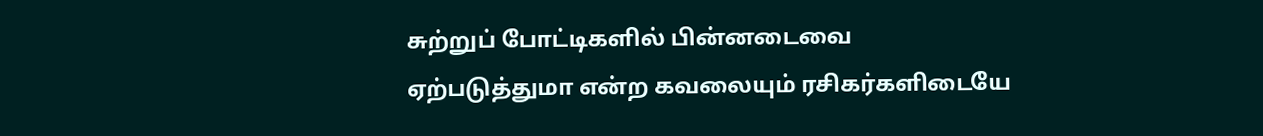சுற்றுப் போட்டிகளில் பின்னடைவை ஏற்படுத்துமா என்ற கவலையும் ரசிகர்களிடையே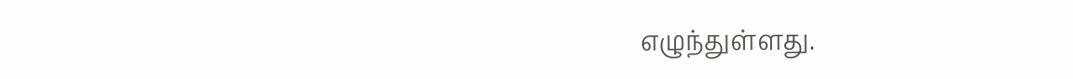எழுந்துள்ளது.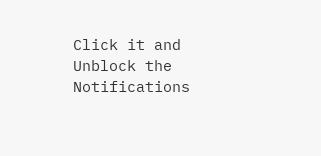Click it and Unblock the Notifications